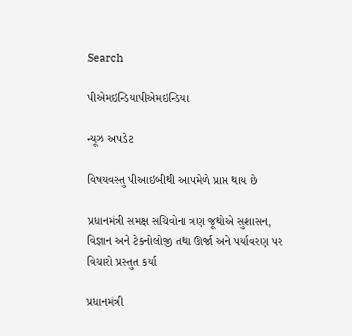Search

પીએમઇન્ડિયાપીએમઇન્ડિયા

ન્યૂઝ અપડેટ

વિષયવસ્તુ પીઆઇબીથી આપમેળે પ્રાપ્ત થાય છે

પ્રધાનમંત્રી સમક્ષ સચિવોના ત્રણ જૂથોએ સુશાસન, વિજ્ઞાન અને ટેકનોલોજી તથા ઊર્જા અને પર્યાવરણ પર વિચારો પ્રસ્તુત કર્યા

પ્રધાનમંત્રી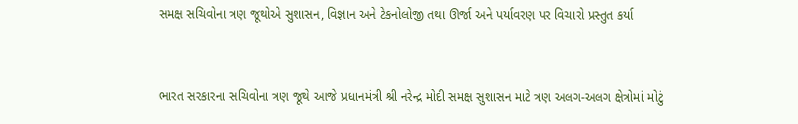સમક્ષ સચિવોના ત્રણ જૂથોએ સુશાસન, વિજ્ઞાન અને ટેકનોલોજી તથા ઊર્જા અને પર્યાવરણ પર વિચારો પ્રસ્તુત કર્યા


ભારત સરકારના સચિવોના ત્રણ જૂથે આજે પ્રધાનમંત્રી શ્રી નરેન્દ્ર મોદી સમક્ષ સુશાસન માટે ત્રણ અલગ-અલગ ક્ષેત્રોમાં મોટું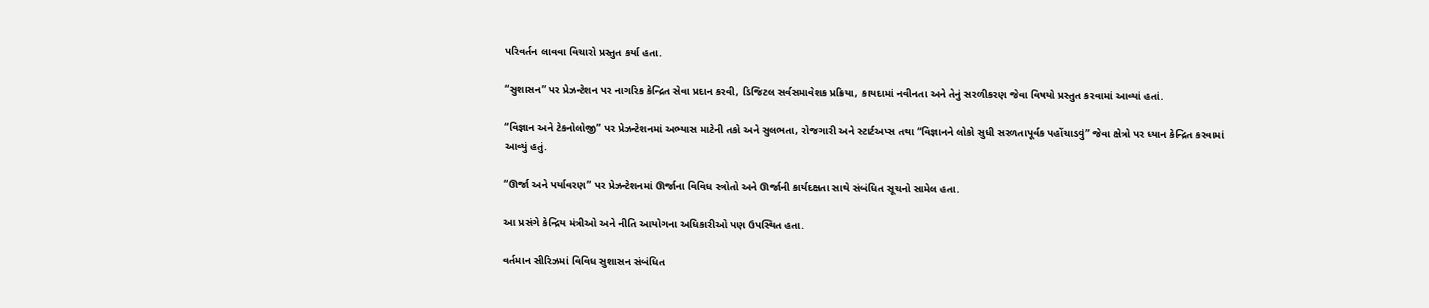પરિવર્તન લાવવા વિચારો પ્રસ્તુત કર્યા હતા.

“સુશાસન” પર પ્રેઝન્ટેશન પર નાગરિક કેન્દ્રિત સેવા પ્રદાન કરવી, ડિજિટલ સર્વસમાવેશક પ્રક્રિયા, કાયદામાં નવીનતા અને તેનું સરળીકરણ જેવા વિષયો પ્રસ્તુત કરવામાં આવ્યાં હતાં.

“વિજ્ઞાન અને ટેકનોલોજી” પર પ્રેઝન્ટેશનમાં અભ્યાસ માટેની તકો અને સુલભતા, રોજગારી અને સ્ટાર્ટઅપ્સ તથા “વિજ્ઞાનને લોકો સુધી સરળતાપૂર્વક પહોંચાડવું” જેવા ક્ષેત્રો પર ધ્યાન કેન્દ્રિત કરવામાં આવ્યું હતું.

“ઊર્જા અને પર્યાવરણ” પર પ્રેઝન્ટેશનમાં ઊર્જાના વિવિધ સ્ત્રોતો અને ઊર્જાની કાર્યદક્ષતા સાથે સંબંધિત સૂચનો સામેલ હતા.

આ પ્રસંગે કેન્દ્રિય મંત્રીઓ અને નીતિ આયોગના અધિકારીઓ પણ ઉપસ્થિત હતા.

વર્તમાન સીરિઝમાં વિવિધ સુશાસન સંબંધિત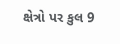ક્ષેત્રો પર કુલ 9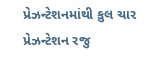પ્રેઝન્ટેશનમાંથી કુલ ચાર પ્રેઝન્ટેશન રજુ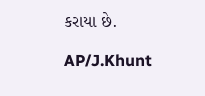કરાયા છે.

AP/J.Khunt